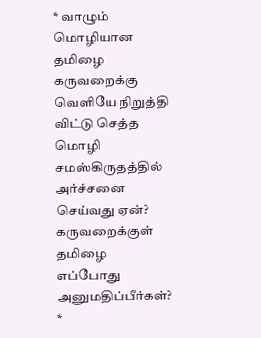* வாழும் மொழியான தமிழை கருவறைக்கு வெளியே நிறுத்தி விட்டு செத்த மொழி சமஸ்கிருதத்தில் அர்ச்சனை செய்வது ஏன்? கருவறைக்குள் தமிழை எப்போது அனுமதிப்பீர்கள்?
*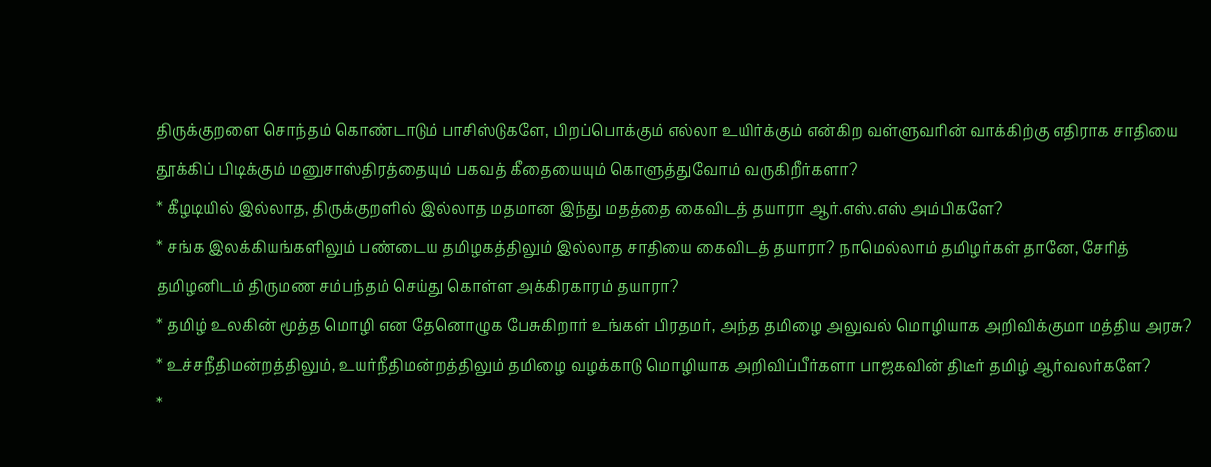திருக்குறளை சொந்தம் கொண்டாடும் பாசிஸ்டுகளே, பிறப்பொக்கும் எல்லா உயிர்க்கும் என்கிற வள்ளுவரின் வாக்கிற்கு எதிராக சாதியை தூக்கிப் பிடிக்கும் மனுசாஸ்திரத்தையும் பகவத் கீதையையும் கொளுத்துவோம் வருகிறீர்களா?
* கீழடியில் இல்லாத, திருக்குறளில் இல்லாத மதமான இந்து மதத்தை கைவிடத் தயாரா ஆர்.எஸ்.எஸ் அம்பிகளே?
* சங்க இலக்கியங்களிலும் பண்டைய தமிழகத்திலும் இல்லாத சாதியை கைவிடத் தயாரா? நாமெல்லாம் தமிழர்கள் தானே, சேரித் தமிழனிடம் திருமண சம்பந்தம் செய்து கொள்ள அக்கிரகாரம் தயாரா?
* தமிழ் உலகின் மூத்த மொழி என தேனொழுக பேசுகிறார் உங்கள் பிரதமர், அந்த தமிழை அலுவல் மொழியாக அறிவிக்குமா மத்திய அரசு?
* உச்சநீதிமன்றத்திலும், உயர்நீதிமன்றத்திலும் தமிழை வழக்காடு மொழியாக அறிவிப்பீர்களா பாஜகவின் திடீர் தமிழ் ஆர்வலர்களே?
*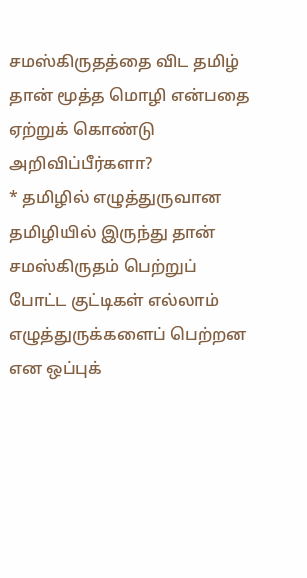சமஸ்கிருதத்தை விட தமிழ் தான் மூத்த மொழி என்பதை ஏற்றுக் கொண்டு அறிவிப்பீர்களா?
* தமிழில் எழுத்துருவான தமிழியில் இருந்து தான் சமஸ்கிருதம் பெற்றுப் போட்ட குட்டிகள் எல்லாம் எழுத்துருக்களைப் பெற்றன என ஒப்புக்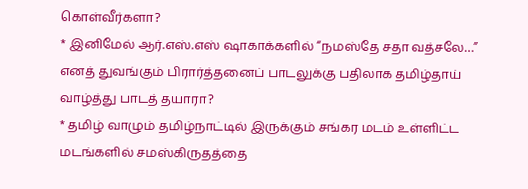கொள்வீர்களா?
* இனிமேல் ஆர்.எஸ்.எஸ் ஷாகாக்களில் “நமஸ்தே சதா வத்சலே…” எனத் துவங்கும் பிரார்த்தனைப் பாடலுக்கு பதிலாக தமிழ்தாய் வாழ்த்து பாடத் தயாரா?
* தமிழ் வாழும் தமிழ்நாட்டில் இருக்கும் சங்கர மடம் உள்ளிட்ட மடங்களில் சமஸ்கிருதத்தை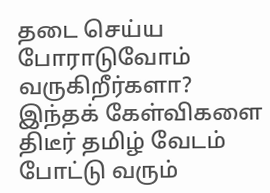தடை செய்ய போராடுவோம் வருகிறீர்களா?
இந்தக் கேள்விகளை திடீர் தமிழ் வேடம் போட்டு வரும்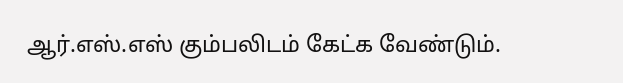ஆர்.எஸ்.எஸ் கும்பலிடம் கேட்க வேண்டும்.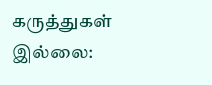கருத்துகள் இல்லை: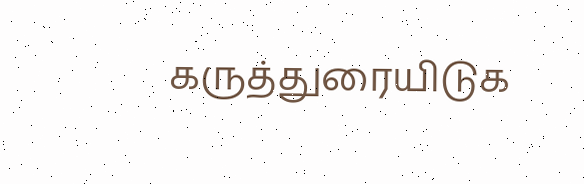கருத்துரையிடுக